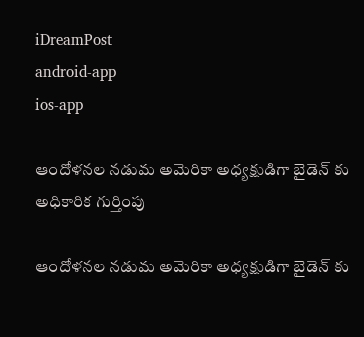iDreamPost
android-app
ios-app

ఆందోళ‌న‌ల న‌డుమ అమెరికా అధ్య‌క్షుడిగా బైడెన్ కు అధికారిక గుర్తింపు

ఆందోళ‌న‌ల న‌డుమ అమెరికా అధ్య‌క్షుడిగా బైడెన్ కు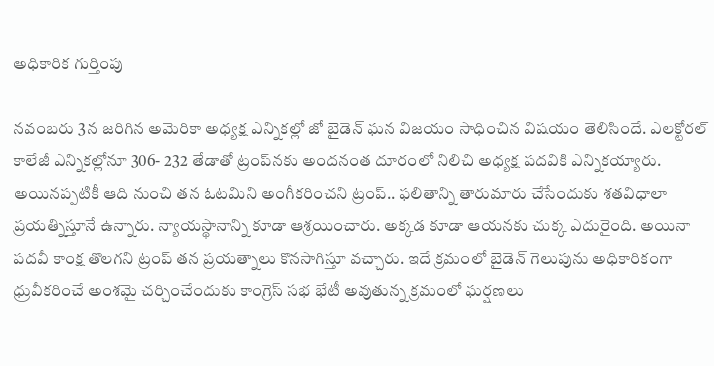అధికారిక గుర్తింపు

నవంబరు 3న జరిగిన అమెరికా అధ్యక్ష ఎన్నికల్లో జో బైడెన్‌ ఘన విజయం సాధించిన విషయం తెలిసిందే. ఎలక్టోరల్‌ కాలేజీ ఎన్నికల్లోనూ 306- 232 తేడాతో ట్రంప్‌నకు అందనంత దూరంలో నిలిచి అధ్యక్ష పదవికి ఎన్నికయ్యారు. అయిన‌ప్ప‌టికీ ఆది నుంచి తన ఓటమిని అంగీకరించని ట్రంప్‌.. ఫలితాన్ని తారుమారు చేసేందుకు శతవిధాలా ప్రయత్నిస్తూనే ఉన్నారు. న్యాయ‌స్థానాన్ని కూడా ఆశ్ర‌యించారు. అక్క‌డ కూడా ఆయ‌న‌కు చుక్క ఎదురైంది. అయినా ప‌ద‌వీ కాంక్ష తొల‌గ‌ని ట్రంప్ త‌న ప్ర‌య‌త్నాలు కొన‌సాగిస్తూ వ‌చ్చారు. ఇదే క్ర‌మంలో బైడెన్‌ గెలుపును అధికారికంగా ధ్రువీకరించే అంశ‌మై చ‌ర్చించేందుకు కాంగ్రెస్ సభ భేటీ అవుతున్న క్ర‌మంలో ఘ‌ర్ష‌ణ‌లు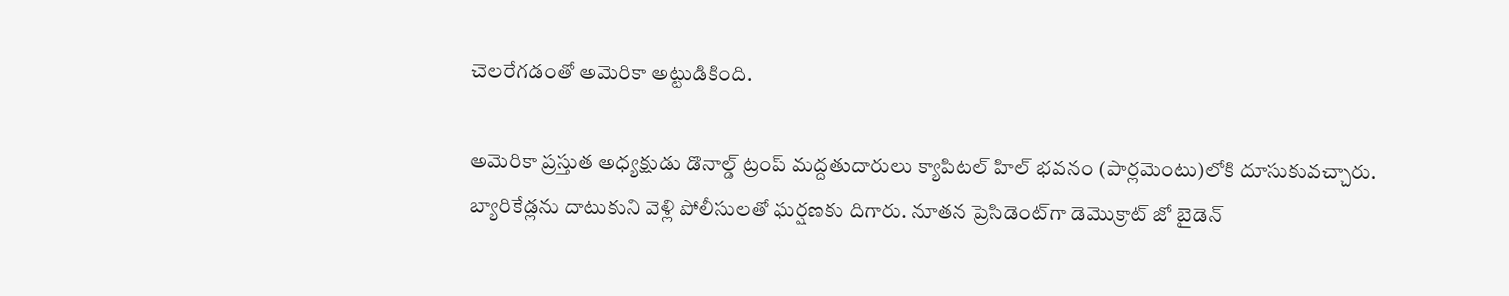చెల‌రేగ‌డంతో అమెరికా అట్టుడికింది.

అమెరికా ప్ర‌స్తుత అధ్యక్షుడు డొనాల్డ్‌ ట్రంప్‌ మద్దతుదారులు క్యాపిటల్‌ హిల్‌ భవనం (పార్లమెంటు)లోకి దూసుకువచ్చారు. బ్యారికేడ్లను దాటుకుని వెళ్లి పోలీసులతో ఘర్షణకు దిగారు. నూతన ప్రెసిడెంట్‌గా డెమొక్రాట్‌ జో బైడెన్‌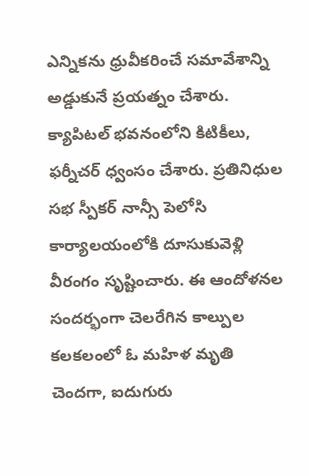ఎన్నికను ధ్రువీకరించే సమావేశాన్ని అడ్డుకునే ప్ర‌య‌త్నం చేశారు. క్యాపిటల్‌ భవనంలోని కిటికీలు, ఫర్నీచర్‌ ధ్వంసం చేశారు. ప్రతినిధుల సభ స్పీకర్‌ నాన్సీ పెలోసి కార్యాలయంలోకి దూసుకువెళ్లి వీరంగం సృష్టించారు. ఈ ఆందోళనల సందర్భంగా చెలరేగిన కాల్పుల కలకలంలో ఓ మహిళ మృతి చెందగా, ఐదుగురు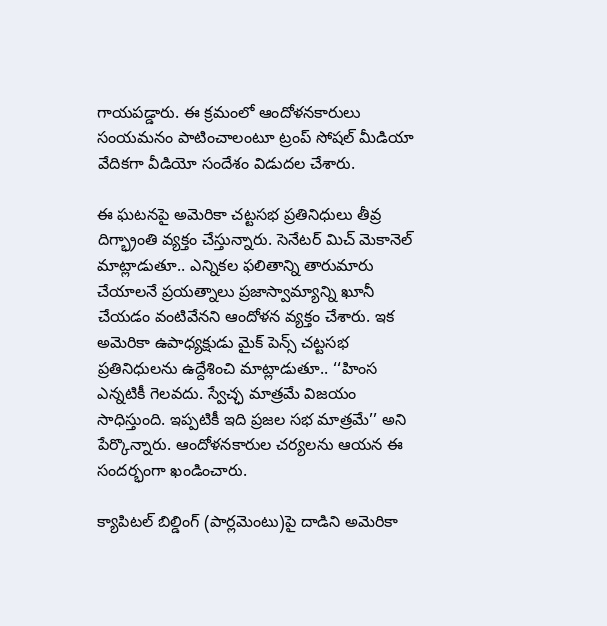గాయపడ్డారు. ఈ క్రమంలో ఆందోళనకారులు సంయమనం పాటించాలంటూ ట్రంప్‌ సోషల్‌ మీడియా వేదికగా వీడియో సందేశం విడుదల చేశారు.

ఈ ఘటనపై అమెరికా చట్టసభ ప్రతినిధులు తీవ్ర దిగ్భ్రాంతి వ్యక్తం చేస్తున్నారు. సెనేటర్‌ మిచ్‌ మెకానెల్‌ మాట్లాడుతూ.. ఎన్నికల ఫలితాన్ని తారుమారు చేయాలనే ప్రయత్నాలు ప్రజాస్వామ్యాన్ని ఖూనీ చేయడం వంటివేనని ఆందోళన వ్యక్తం చేశారు. ఇక అమెరికా ఉపాధ్యక్షుడు మైక్‌ పెన్స్‌ చట్టసభ ప్రతినిధులను ఉద్దేశించి మాట్లాడుతూ.. ‘‘హింస ఎన్నటికీ గెలవదు. స్వేచ్ఛ మాత్రమే విజయం సాధిస్తుంది. ఇప్పటికీ ఇది ప్రజల సభ మాత్రమే’’ అని పేర్కొన్నారు. ఆందోళనకారుల చర్యలను ఆయన ఈ సందర్భంగా ఖండించారు.

క్యాపిటల్‌ బిల్డింగ్‌ (పార్లమెంటు)పై దాడిని అమెరికా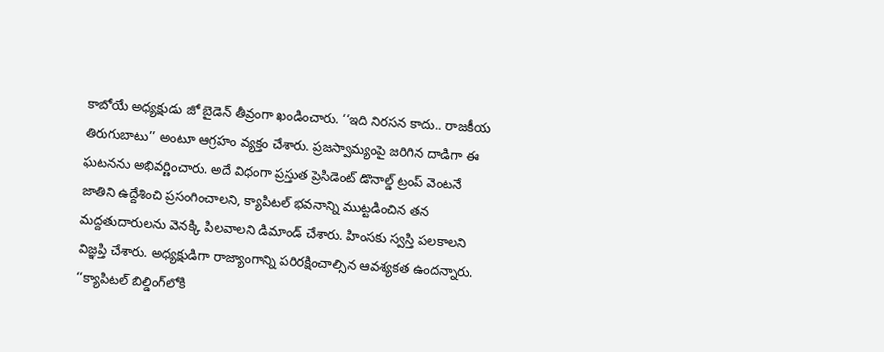కాబోయే అధ్యక్షుడు జో బైడెన్‌ తీవ్రంగా ఖండించారు. ‘‘ఇది నిరసన కాదు.. రాజకీయ తిరుగుబాటు’’ అంటూ ఆగ్రహం వ్యక్తం చేశారు. ప్రజస్వామ్యంపై జరిగిన దాడిగా ఈ ఘటనను అభివర్ణించారు. అదే విధంగా ప్రస్తుత ప్రెసిడెంట్‌ డొనాల్డ్‌ ట్రంప్‌ వెంటనే జాతిని ఉద్దేశించి ప్రసంగించాలని, క్యాపిటల్‌ భవనాన్ని ముట్టడించిన తన మద్దతుదారులను వెనక్కి పిలవాలని డిమాండ్‌ చేశారు. హింసకు స్వస్తి పలకాలని విజ్ఞప్తి చేశారు. అధ్యక్షుడిగా రాజ్యాంగాన్ని పరిరక్షించాల్సిన ఆవశ్యకత ఉందన్నారు. ‘‘క్యాపిటల్‌ బిల్డింగ్‌లోకి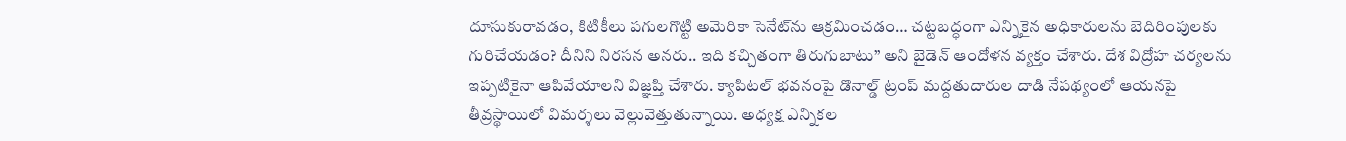దూసుకురావడం, కిటికీలు పగులగొట్టి అమెరికా సెనేట్‌ను ఆక్రమించడం… చట్టబద్ధంగా ఎన్నికైన అధికారులను బెదిరింపులకు గురిచేయడం? దీనిని నిరసన అనరు.. ఇది కచ్చితంగా తిరుగుబాటు’’ అని బైడెన్‌ ఆందోళన వ్యక్తం చేశారు. దేశ విద్రోహ చర్యలను ఇప్పటికైనా ఆపివేయాలని విజ్ఞప్తి చేశారు. క్యాపిటల్‌ భవనంపై డొనాల్డ్‌ ట్రంప్‌ మద్దతుదారుల దాడి నేపథ్యంలో ఆయనపై తీవ్రస్థాయిలో విమర్శలు వెల్లువెత్తుతున్నాయి. అధ్యక్ష ఎన్నికల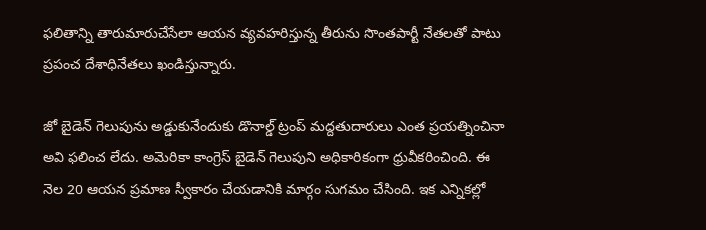ఫలితాన్ని తారుమారుచేసేలా ఆయన వ్యవహరిస్తున్న తీరును సొంతపార్టీ నేతలతో పాటు ప్రపంచ దేశాధినేతలు ఖండిస్తున్నారు.

జో బైడెన్‌ గెలుపును అడ్డుకునేందుకు డొనాల్డ్‌ ట్రంప్ మ‌ద్ద‌తుదారులు ఎంత ప్ర‌య‌త్నించినా అవి ఫ‌లించ లేదు. అమెరికా కాంగ్రెస్‌ బైడెన్‌ గెలుపుని అధికారికంగా ధ్రువీకరించింది. ఈ నెల 20 ఆయన ప్రమాణ స్వీకారం చేయడానికి మార్గం సుగమం చేసింది. ఇక ఎన్నికల్లో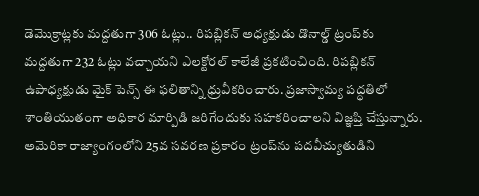డెమొక్రాట్లకు మద్దతుగా 306 ఓట్లు.. రిపబ్లికన్‌ అధ్యక్షుడు డొనాల్డ్‌ ట్రంప్‌కు మద్దతుగా 232 ఓట్లు వచ్చాయని ఎలక్టోరల్‌ కాలేజీ‌ ప్రకటించింది. రిపబ్లికన్‌ ఉపాధ్యక్షుడు మైక్‌ పెన్స్‌ ఈ ఫలితాన్ని ధ్రువీకరించారు. ప్రజాస్వామ్య పద్ధతిలో శాంతియుతంగా అధికార మార్పిడి జరిగేందుకు సహకరించాలని విజ్ఞప్తి చేస్తున్నారు. అమెరికా రాజ్యాంగంలోని 25వ సవరణ ప్రకారం ట్రంప్‌ను పదవీచ్యుతుడిని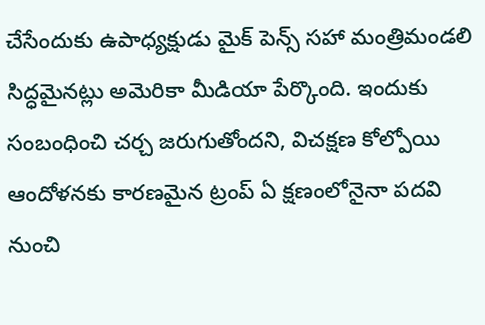చేసేందుకు ఉపాధ్యక్షుడు మైక్‌ పెన్స్‌ సహా మంత్రిమండలి సిద్ధమైనట్లు అమెరికా మీడియా పేర్కొంది. ఇందుకు సంబంధించి చర్చ జరుగుతోందని, విచక్షణ కోల్పోయి ఆందోళనకు కారణమైన ట్రంప్‌ ఏ క్షణంలోనైనా పదవి నుంచి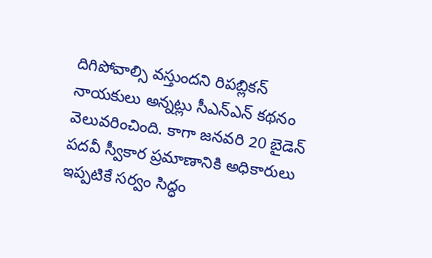దిగిపోవాల్సి వస్తుందని రిపబ్లికన్‌ నాయకులు అన్నట్లు సీఎన్‌ఎన్‌ కథనం వెలువరించింది. కాగా జనవరి 20 బైడెన్‌ పదవీ స్వీకార ప్రమాణానికి అధికారులు ఇప్పటికే సర్వం సిద్ధం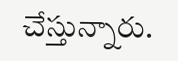చేస్తున్నారు.